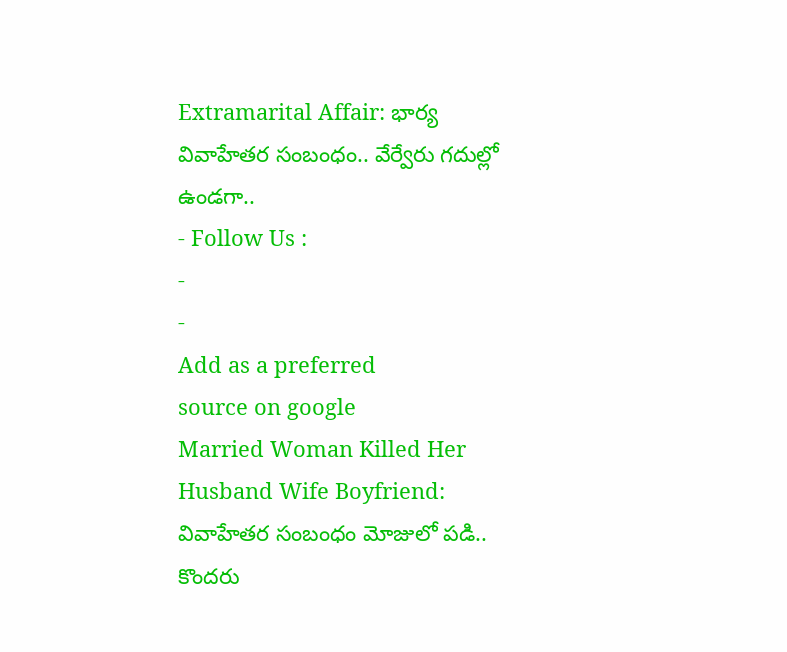Extramarital Affair: భార్య వివాహేతర సంబంధం.. వేర్వేరు గదుల్లో ఉండగా..
- Follow Us :
-
-
Add as a preferred
source on google
Married Woman Killed Her Husband Wife Boyfriend: వివాహేతర సంబంధం మోజులో పడి.. కొందరు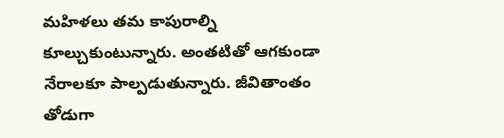మహిళలు తమ కాపురాల్ని కూల్చుకుంటున్నారు. అంతటితో ఆగకుండా నేరాలకూ పాల్పడుతున్నారు. జీవితాంతం తోడుగా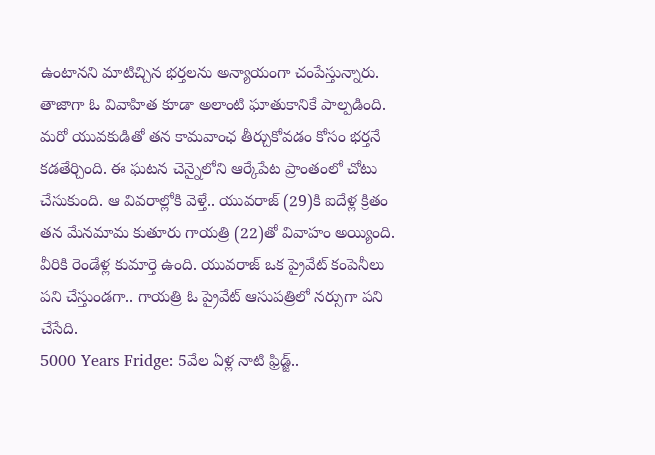ఉంటానని మాటిచ్చిన భర్తలను అన్యాయంగా చంపేస్తున్నారు. తాజాగా ఓ వివాహిత కూడా అలాంటి ఘాతుకానికే పాల్పడింది. మరో యువకుడితో తన కామవాంఛ తీర్చుకోవడం కోసం భర్తనే కడతేర్చింది. ఈ ఘటన చెన్నైలోని ఆర్కేపేట ప్రాంతంలో చోటు చేసుకుంది. ఆ వివరాల్లోకి వెళ్తే.. యువరాజ్ (29)కి ఐదేళ్ల క్రితం తన మేనమామ కుతూరు గాయత్రి (22)తో వివాహం అయ్యింది. వీరికి రెండేళ్ల కుమార్తె ఉంది. యువరాజ్ ఒక ప్రైవేట్ కంపెనీలు పని చేస్తుండగా.. గాయత్రి ఓ ప్రైవేట్ ఆసుపత్రిలో నర్సుగా పని చేసేది.
5000 Years Fridge: 5వేల ఏళ్ల నాటి ఫ్రిడ్జ్..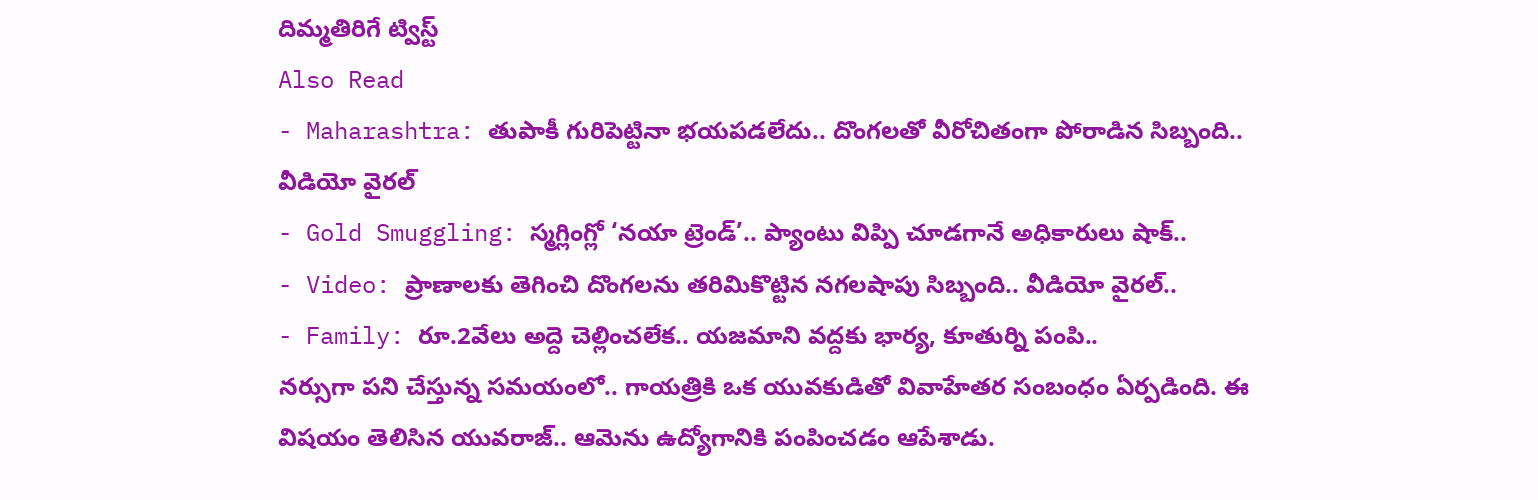దిమ్మతిరిగే ట్విస్ట్
Also Read
- Maharashtra: తుపాకీ గురిపెట్టినా భయపడలేదు.. దొంగలతో వీరోచితంగా పోరాడిన సిబ్బంది.. వీడియో వైరల్
- Gold Smuggling: స్మగ్లింగ్లో ‘నయా ట్రెండ్’.. ప్యాంటు విప్పి చూడగానే అధికారులు షాక్..
- Video: ప్రాణాలకు తెగించి దొంగలను తరిమికొట్టిన నగలషాపు సిబ్బంది.. వీడియో వైరల్..
- Family: రూ.2వేలు అద్దె చెల్లించలేక.. యజమాని వద్దకు భార్య, కూతుర్ని పంపి..
నర్సుగా పని చేస్తున్న సమయంలో.. గాయత్రికి ఒక యువకుడితో వివాహేతర సంబంధం ఏర్పడింది. ఈ విషయం తెలిసిన యువరాజ్.. ఆమెను ఉద్యోగానికి పంపించడం ఆపేశాడు.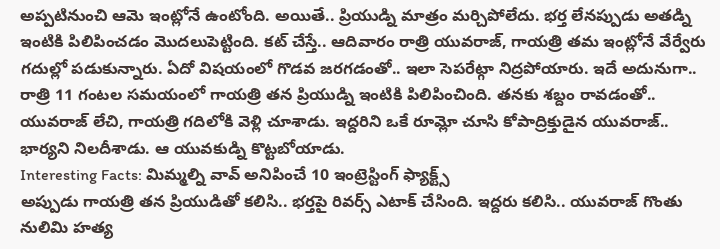అప్పటినుంచి ఆమె ఇంట్లోనే ఉంటోంది. అయితే.. ప్రియుడ్ని మాత్రం మర్చిపోలేదు. భర్త లేనప్పుడు అతడ్ని ఇంటికి పిలిపించడం మొదలుపెట్టింది. కట్ చేస్తే.. ఆదివారం రాత్రి యువరాజ్, గాయత్రి తమ ఇంట్లోనే వేర్వేరు గదుల్లో పడుకున్నారు. ఏదో విషయంలో గొడవ జరగడంతో.. ఇలా సెపరేట్గా నిద్రపోయారు. ఇదే అదునుగా.. రాత్రి 11 గంటల సమయంలో గాయత్రి తన ప్రియుడ్ని ఇంటికి పిలిపించింది. తనకు శబ్దం రావడంతో.. యువరాజ్ లేచి, గాయత్రి గదిలోకి వెళ్లి చూశాడు. ఇద్దరిని ఒకే రూమ్లో చూసి కోపాద్రిక్తుడైన యువరాజ్.. భార్యని నిలదీశాడు. ఆ యువకుడ్ని కొట్టబోయాడు.
Interesting Facts: మిమ్మల్ని వావ్ అనిపించే 10 ఇంట్రెస్టింగ్ ఫ్యాక్ట్స్
అప్పుడు గాయత్రి తన ప్రియుడితో కలిసి.. భర్తపై రివర్స్ ఎటాక్ చేసింది. ఇద్దరు కలిసి.. యువరాజ్ గొంతు నులిమి హత్య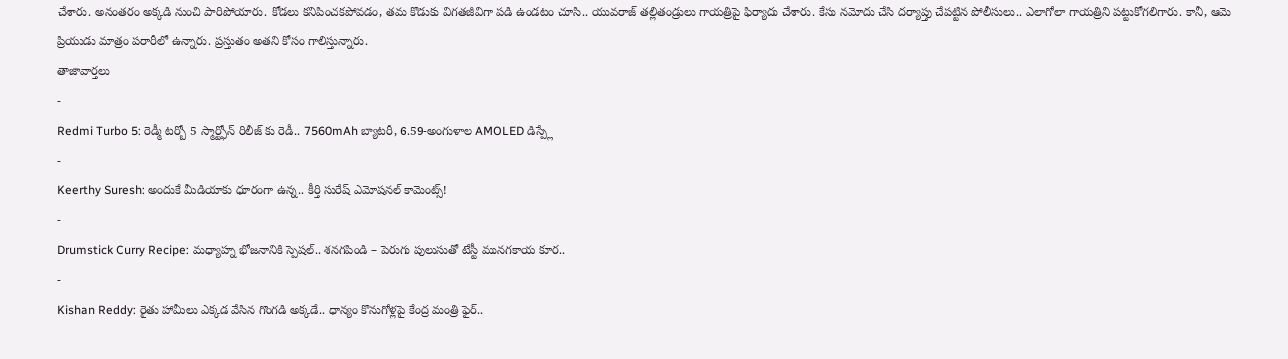చేశారు. అనంతరం అక్కడి నుంచి పారిపోయారు. కోడలు కనిపించకపోవడం, తమ కొడుకు విగతజీవిగా పడి ఉండటం చూసి.. యువరాజ్ తల్లితండ్రులు గాయత్రిపై ఫిర్యాదు చేశారు. కేసు నమోదు చేసి దర్యాప్తు చేపట్టిన పోలీసులు.. ఎలాగోలా గాయత్రిని పట్టుకోగలిగారు. కానీ, ఆమె ప్రియుడు మాత్రం పరారీలో ఉన్నారు. ప్రస్తుతం అతని కోసం గాలిస్తున్నారు.
తాజావార్తలు
-
Redmi Turbo 5: రెడ్మీ టర్బో 5 స్మార్ట్ఫోన్ రిలీజ్ కు రెడీ.. 7560mAh బ్యాటరీ, 6.59-అంగుళాల AMOLED డిస్ప్లే
-
Keerthy Suresh: అందుకే మీడియాకు ధూరంగా ఉన్న.. కీర్తి సురేష్ ఎమోషనల్ కామెంట్స్!
-
Drumstick Curry Recipe: మధ్యాహ్న భోజనానికి స్పెషల్.. శనగపిండి – పెరుగు పులుసుతో టేస్టీ మునగకాయ కూర..
-
Kishan Reddy: రైతు హామీలు ఎక్కడ వేసిన గొంగడి అక్కడే.. ధాన్యం కొనుగోళ్లపై కేంద్ర మంత్రి ఫైర్..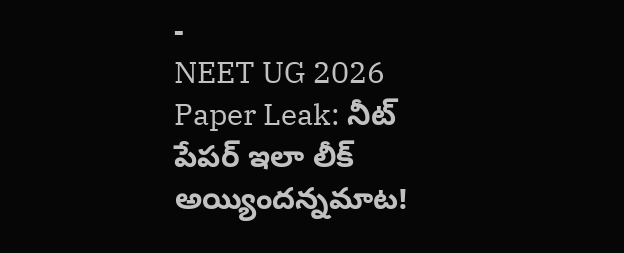-
NEET UG 2026 Paper Leak: నీట్ పేపర్ ఇలా లీక్ అయ్యిందన్నమాట!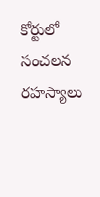కోర్టులో సంచలన రహస్యాలు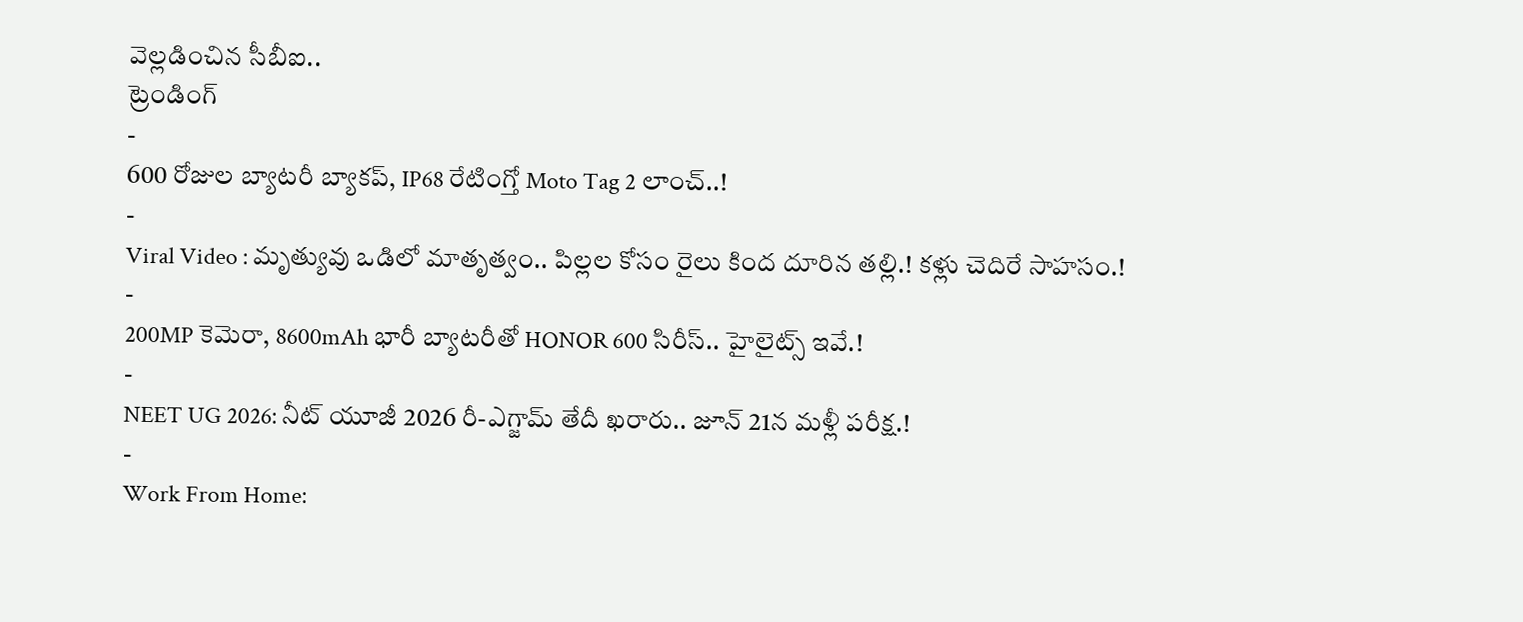వెల్లడించిన సీబీఐ..
ట్రెండింగ్
-
600 రోజుల బ్యాటరీ బ్యాకప్, IP68 రేటింగ్తో Moto Tag 2 లాంచ్..!
-
Viral Video : మృత్యువు ఒడిలో మాతృత్వం.. పిల్లల కోసం రైలు కింద దూరిన తల్లి.! కళ్లు చెదిరే సాహసం.!
-
200MP కెమెరా, 8600mAh భారీ బ్యాటరీతో HONOR 600 సిరీస్.. హైలైట్స్ ఇవే.!
-
NEET UG 2026: నీట్ యూజీ 2026 రీ-ఎగ్జామ్ తేదీ ఖరారు.. జూన్ 21న మళ్లీ పరీక్ష.!
-
Work From Home: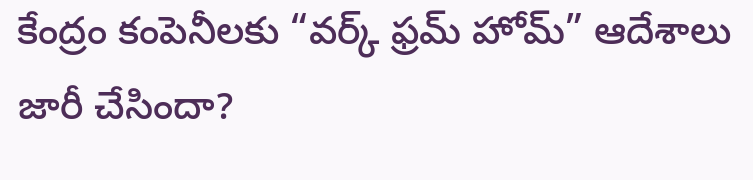కేంద్రం కంపెనీలకు “వర్క్ ఫ్రమ్ హోమ్” ఆదేశాలు జారీ చేసిందా?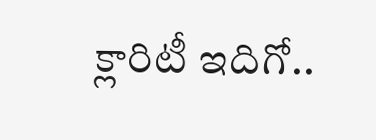క్లారిటీ ఇదిగో..